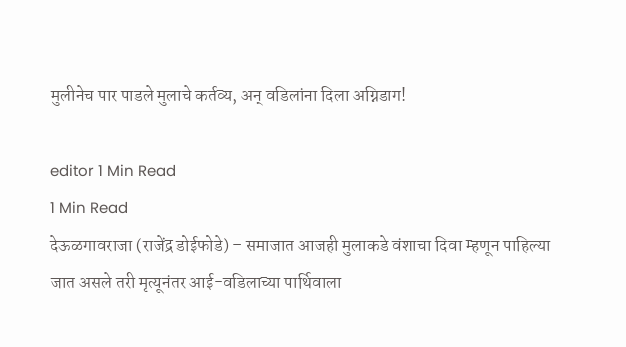मुलीनेच पार पाडले मुलाचे कर्तव्य, अन् वडिलांना दिला अग्निडाग!

editor 1 Min Read
1 Min Read
देऊळगावराजा (राजेंद्र डोईफोडे) – समाजात आजही मुलाकडे वंशाचा दिवा म्हणून पाहिल्या जात असले तरी मृत्यूनंतर आई-वडिलाच्या पार्थिवाला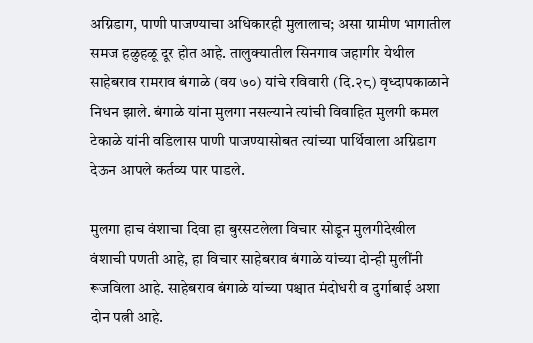अग्निडाग, पाणी पाजण्याचा अधिकारही मुलालाच; असा ग्रामीण भागातील समज हळुहळू दूर होत आहे. तालुक्यातील सिनगाव जहागीर येथील साहेबराव रामराव बंगाळे (वय ७०) यांचे रविवारी (दि.२८) वृध्दापकाळाने निधन झाले. बंगाळे यांना मुलगा नसल्याने त्यांची विवाहित मुलगी कमल टेकाळे यांनी वडिलास पाणी पाजण्यासोबत त्यांच्या पार्थिवाला अग्निडाग देऊन आपले कर्तव्य पार पाडले.

मुलगा हाच वंशाचा दिवा हा बुरसटलेला विचार सोडून मुलगीदेखील वंशाची पणती आहे, हा विचार साहेबराव बंगाळे यांच्या दोन्ही मुलींनी रूजविला आहे. साहेबराव बंगाळे यांच्या पश्चात मंदोधरी व दुर्गाबाई अशा दोन पत्नी आहे.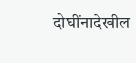दोघींनादेखील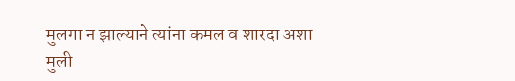मुलगा न झाल्याने त्यांना कमल व शारदा अशा मुली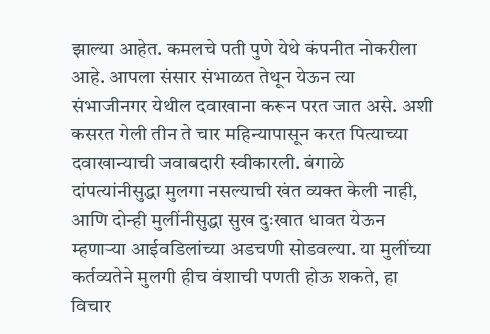झाल्या आहेत. कमलचे पती पुणे येथे कंपनीत नोकरीला आहे. आपला संसार संभाळत तेथून येऊन त्या संभाजीनगर येथील दवाखाना करून परत जात असे. अशी कसरत गेली तीन ते चार महिन्यापासून करत पित्याच्या दवाखान्याची जवाबदारी स्वीकारली. बंगाळे दांपत्यांनीसुद्धा मुलगा नसल्याची खंत व्यक्त केली नाही, आणि दोन्ही मुलींनीसुद्धा सुख दुःखात धावत येऊन म्हणार्‍या आईवडिलांच्या अडचणी सोडवल्या. या मुलींच्या कर्तव्यतेने मुलगी हीच वंशाची पणती होऊ शकते, हा विचार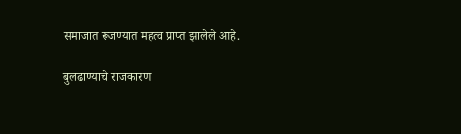समाजात रूजण्यात महत्व प्राप्त झालेले आहे.

बुलढाण्याचे राजकारण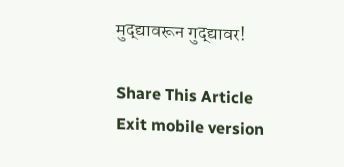मुद्द्यावरून गुद्द्यावर!

Share This Article
Exit mobile version